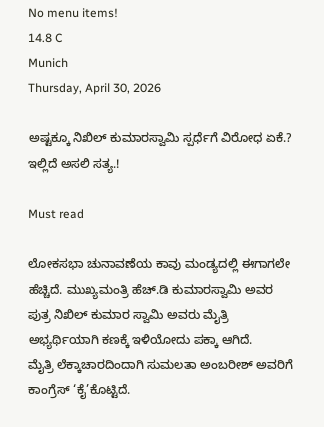No menu items!
14.8 C
Munich
Thursday, April 30, 2026

ಅಷ್ಟಕ್ಕೂ ನಿಖಿಲ್ ಕುಮಾರಸ್ವಾಮಿ ಸ್ಪರ್ಧೆಗೆ ವಿರೋಧ ಏಕೆ.? ಇಲ್ಲಿದೆ ಅಸಲಿ ಸತ್ಯ.!

Must read

ಲೋಕಸಭಾ ಚುನಾವಣೆಯ ಕಾವು ಮಂಡ್ಯದಲ್ಲಿ ಈಗಾಗಲೇ ಹೆಚ್ಚಿದೆ. ಮುಖ್ಯಮಂತ್ರಿ ಹೆಚ್.ಡಿ ಕುಮಾರಸ್ವಾಮಿ ಅವರ ಪುತ್ರ ನಿಖಿಲ್ ಕುಮಾರ ಸ್ವಾಮಿ ಅವರು ಮೈತ್ರಿ ಅಭ್ಯರ್ಥಿಯಾಗಿ ಕಣಕ್ಕೆ ಇಳಿಯೋದು ಪಕ್ಕಾ ಆಗಿದೆ.
ಮೈತ್ರಿ ಲೆಕ್ಕಾಚಾರದಿಂದಾಗಿ ಸುಮಲತಾ ಅಂಬರೀಶ್ ಅವರಿಗೆ ಕಾಂಗ್ರೆಸ್ ‘ಕೈ’ಕೊಟ್ಟಿದೆ.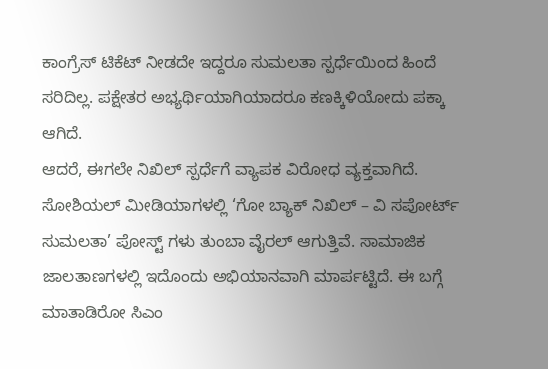ಕಾಂಗ್ರೆಸ್ ಟಿಕೆಟ್ ನೀಡದೇ ಇದ್ದರೂ ಸುಮಲತಾ ಸ್ಪರ್ಧೆಯಿಂದ ಹಿಂದೆ ಸರಿದಿಲ್ಲ. ಪಕ್ಷೇತರ ಅಭ್ಯರ್ಥಿಯಾಗಿಯಾದರೂ ಕಣಕ್ಕಿಳಿಯೋದು ಪಕ್ಕಾ ಆಗಿದೆ.
ಆದರೆ, ಈಗಲೇ ನಿಖಿಲ್ ಸ್ಪರ್ಧೆಗೆ ವ್ಯಾಪಕ ವಿರೋಧ ವ್ಯಕ್ತವಾಗಿದೆ. ಸೋಶಿಯಲ್ ಮೀಡಿಯಾಗಳಲ್ಲಿ ‘ಗೋ ಬ್ಯಾಕ್ ನಿಖಿಲ್ – ವಿ ಸಪೋರ್ಟ್ ಸುಮಲತಾ’ ಪೋಸ್ಟ್ ಗಳು ತುಂಬಾ ವೈರಲ್ ಆಗುತ್ತಿವೆ. ಸಾಮಾಜಿಕ ಜಾಲತಾಣಗಳಲ್ಲಿ ಇದೊಂದು ಅಭಿಯಾನವಾಗಿ ಮಾರ್ಪಟ್ಟಿದೆ. ಈ ಬಗ್ಗೆ ಮಾತಾಡಿರೋ ಸಿಎಂ‌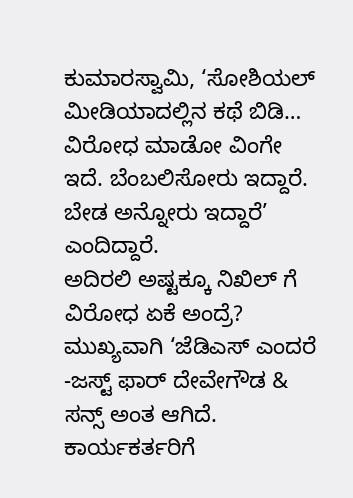ಕುಮಾರಸ್ವಾಮಿ, ‘ಸೋಶಿಯಲ್ ಮೀಡಿಯಾದಲ್ಲಿನ ಕಥೆ ಬಿಡಿ… ವಿರೋಧ ಮಾಡೋ ವಿಂಗೇ ಇದೆ. ಬೆಂಬಲಿಸೋರು ಇದ್ದಾರೆ. ಬೇಡ ಅನ್ನೋರು ಇದ್ದಾರೆ’ ಎಂದಿದ್ದಾರೆ.
ಅದಿರಲಿ ಅಷ್ಟಕ್ಕೂ ನಿಖಿಲ್ ಗೆ ವಿರೋಧ ಏಕೆ ಅಂದ್ರೆ?
ಮುಖ್ಯವಾಗಿ ‘ಜೆಡಿಎಸ್ ಎಂದರೆ -ಜಸ್ಟ್ ಫಾರ್ ದೇವೇಗೌಡ & ಸನ್ಸ್ ಅಂತ ಆಗಿದೆ. ಕಾರ್ಯಕರ್ತರಿಗೆ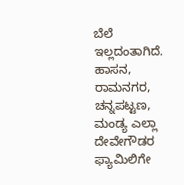ಬೆಲೆ ಇಲ್ಲದಂತಾಗಿದೆ. ಹಾಸನ, ರಾಮನಗರ, ಚನ್ನಪಟ್ಟಣ, ಮಂಡ್ಯ ಎಲ್ಲಾ ದೇವೇಗೌಡರ ಫ್ಯಾಮಿಲಿಗೇ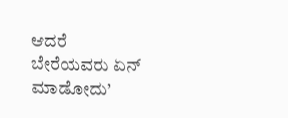ಆದರೆ ಬೇರೆಯವರು ಏನ್ ಮಾಡೋದು’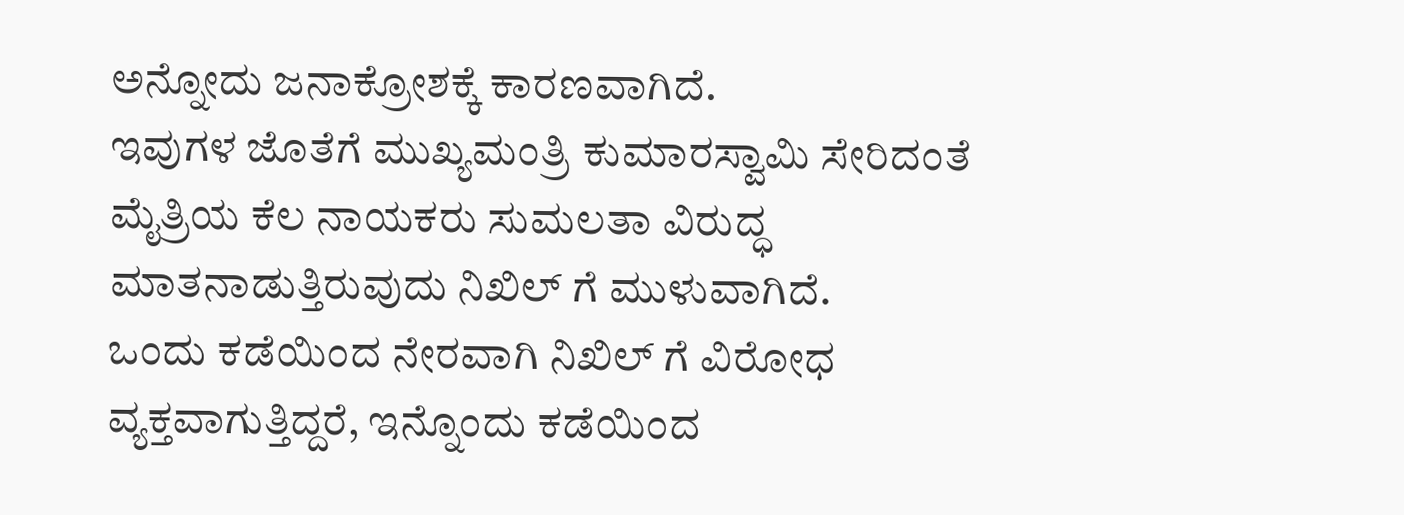ಅನ್ನೋದು ಜನಾಕ್ರೋಶಕ್ಕೆ ಕಾರಣವಾಗಿದೆ.
ಇವುಗಳ ಜೊತೆಗೆ ಮುಖ್ಯಮಂತ್ರಿ ಕುಮಾರಸ್ವಾಮಿ ಸೇರಿದಂತೆ ಮೈತ್ರಿಯ ಕೆಲ ನಾಯಕರು ಸುಮಲತಾ ವಿರುದ್ಧ ಮಾತನಾಡುತ್ತಿರುವುದು ನಿಖಿಲ್ ಗೆ ಮುಳುವಾಗಿದೆ.
ಒಂದು ಕಡೆಯಿಂದ ನೇರವಾಗಿ ನಿಖಿಲ್ ಗೆ ವಿರೋಧ ವ್ಯಕ್ತವಾಗುತ್ತಿದ್ದರೆ, ಇನ್ನೊಂದು ಕಡೆಯಿಂದ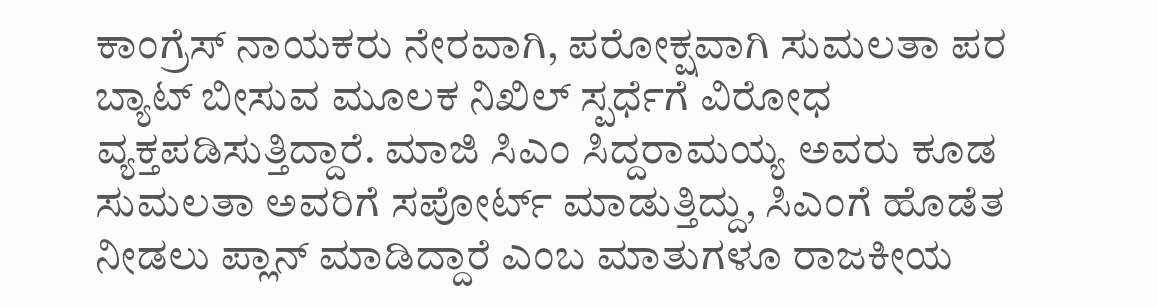ಕಾಂಗ್ರೆಸ್ ನಾಯಕರು ನೇರವಾಗಿ, ಪರೋಕ್ಷವಾಗಿ ಸುಮಲತಾ ಪರ ಬ್ಯಾಟ್ ಬೀಸುವ ಮೂಲಕ ನಿಖಿಲ್ ಸ್ಪರ್ಧೆಗೆ ವಿರೋಧ ವ್ಯಕ್ತಪಡಿಸುತ್ತಿದ್ದಾರೆ. ಮಾಜಿ ಸಿಎಂ ಸಿದ್ದರಾಮಯ್ಯ ಅವರು ಕೂಡ ಸುಮಲತಾ ಅವರಿಗೆ ಸಪೋರ್ಟ್ ಮಾಡುತ್ತಿದ್ದು, ಸಿಎಂಗೆ ಹೊಡೆತ ನೀಡಲು ಪ್ಲಾನ್ ಮಾಡಿದ್ದಾರೆ ಎಂಬ ಮಾತುಗಳೂ ರಾಜಕೀಯ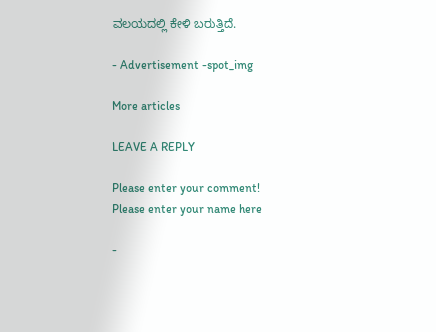ವಲಯದಲ್ಲಿ ಕೇಳಿ ಬರುತ್ತಿದೆ.

- Advertisement -spot_img

More articles

LEAVE A REPLY

Please enter your comment!
Please enter your name here

-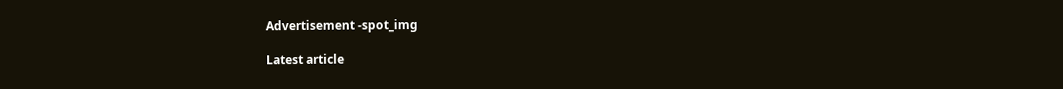Advertisement -spot_img

Latest article